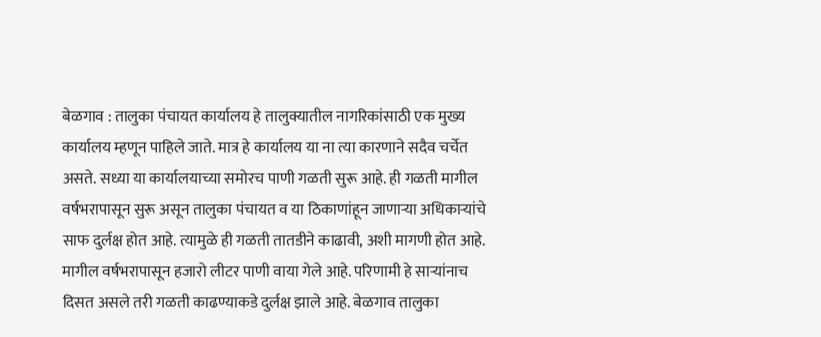बेळगाव : तालुका पंचायत कार्यालय हे तालुक्यातील नागरिकांसाठी एक मुख्य कार्यालय म्हणून पाहिले जाते. मात्र हे कार्यालय या ना त्या कारणाने सदैव चर्चेत असते. सध्या या कार्यालयाच्या समोरच पाणी गळती सुरू आहे. ही गळती मागील वर्षभरापासून सुरू असून तालुका पंचायत व या ठिकाणांहून जाणाऱ्या अधिकाऱ्यांचे साफ दुर्लक्ष होत आहे. त्यामुळे ही गळती तातडीने काढावी, अशी मागणी होत आहे. मागील वर्षभरापासून हजारो लीटर पाणी वाया गेले आहे. परिणामी हे साऱ्यांनाच दिसत असले तरी गळती काढण्याकडे दुर्लक्ष झाले आहे. बेळगाव तालुका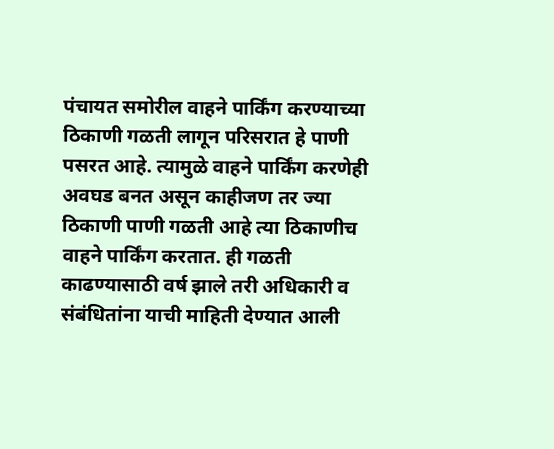पंचायत समोरील वाहने पार्किंग करण्याच्या ठिकाणी गळती लागून परिसरात हे पाणी पसरत आहे. त्यामुळे वाहने पार्किंग करणेही अवघड बनत असून काहीजण तर ज्या ठिकाणी पाणी गळती आहे त्या ठिकाणीच वाहने पार्किंग करतात. ही गळती काढण्यासाठी वर्ष झाले तरी अधिकारी व संबंधितांना याची माहिती देण्यात आली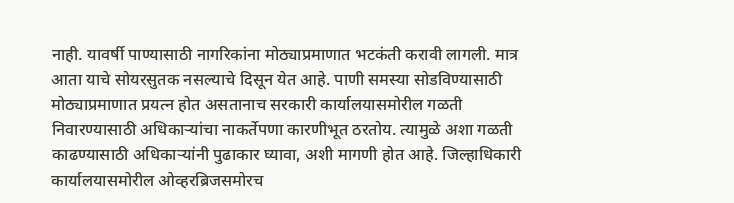नाही. यावर्षी पाण्यासाठी नागरिकांना मोठ्याप्रमाणात भटकंती करावी लागली. मात्र आता याचे सोयरसुतक नसल्याचे दिसून येत आहे. पाणी समस्या सोडविण्यासाठी मोठ्याप्रमाणात प्रयत्न होत असतानाच सरकारी कार्यालयासमोरील गळती निवारण्यासाठी अधिकाऱ्यांचा नाकर्तेपणा कारणीभूत ठरतोय. त्यामुळे अशा गळती काढण्यासाठी अधिकाऱ्यांनी पुढाकार घ्यावा, अशी मागणी होत आहे. जिल्हाधिकारी कार्यालयासमोरील ओव्हरब्रिजसमोरच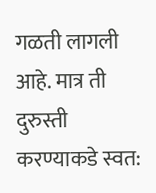गळती लागली आहे. मात्र ती दुरुस्ती करण्याकडे स्वत: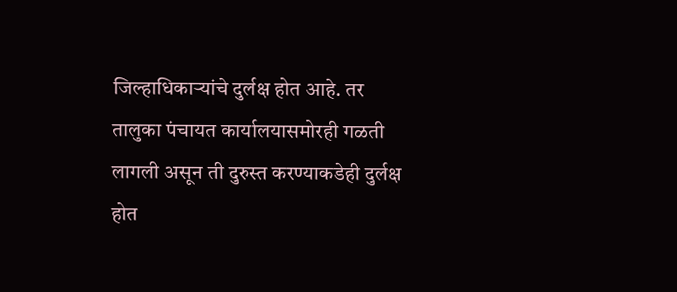जिल्हाधिकाऱ्यांचे दुर्लक्ष होत आहे. तर तालुका पंचायत कार्यालयासमोरही गळती लागली असून ती दुरुस्त करण्याकडेही दुर्लक्ष होत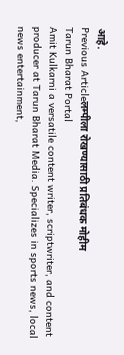आहे.
Previous Articleलम्पीला रोखण्यासाठी प्रतिबंधक मोहीम
Tarun Bharat Portal
Amit Kulkarni a versatile content writer, scriptwriter, and content producer at Tarun Bharat Media. Specializes in sports news, local news entertainment,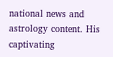national news and astrology content. His captivating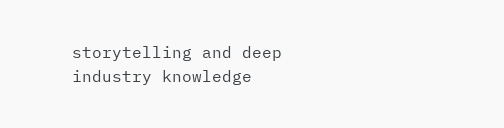storytelling and deep industry knowledge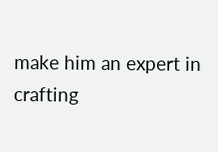make him an expert in crafting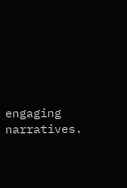engaging narratives.